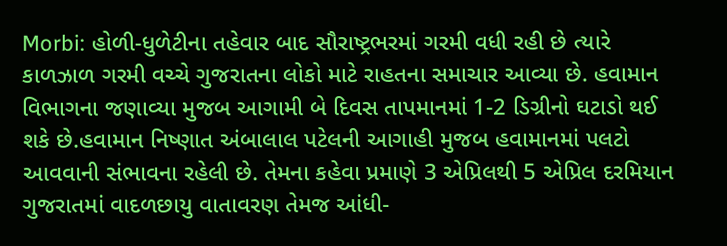Morbi: હોળી-ધુળેટીના તહેવાર બાદ સૌરાષ્ટ્રભરમાં ગરમી વધી રહી છે ત્યારે કાળઝાળ ગરમી વચ્ચે ગુજરાતના લોકો માટે રાહતના સમાચાર આવ્યા છે. હવામાન વિભાગના જણાવ્યા મુજબ આગામી બે દિવસ તાપમાનમાં 1-2 ડિગ્રીનો ઘટાડો થઈ શકે છે.હવામાન નિષ્ણાત અંબાલાલ પટેલની આગાહી મુજબ હવામાનમાં પલટો આવવાની સંભાવના રહેલી છે. તેમના કહેવા પ્રમાણે 3 એપ્રિલથી 5 એપ્રિલ દરમિયાન ગુજરાતમાં વાદળછાયુ વાતાવરણ તેમજ આંધી-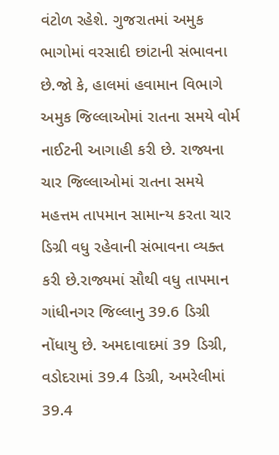વંટોળ રહેશે. ગુજરાતમાં અમુક ભાગોમાં વરસાદી છાંટાની સંભાવના છે.જો કે, હાલમાં હવામાન વિભાગે અમુક જિલ્લાઓમાં રાતના સમયે વોર્મ નાઈટની આગાહી કરી છે. રાજ્યના ચાર જિલ્લાઓમાં રાતના સમયે મહત્તમ તાપમાન સામાન્ય કરતા ચાર ડિગ્રી વધુ રહેવાની સંભાવના વ્યક્ત કરી છે.રાજ્યમાં સૌથી વધુ તાપમાન ગાંધીનગર જિલ્લાનુ 39.6 ડિગ્રી નોંધાયુ છે. અમદાવાદમાં 39 ડિગ્રી, વડોદરામાં 39.4 ડિગ્રી, અમરેલીમાં 39.4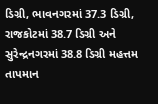ડિગ્રી, ભાવનગરમાં 37.3 ડિગ્રી, રાજકોટમાં 38.7 ડિગ્રી અને સુરેન્દ્રનગરમાં 38.8 ડિગ્રી મહત્તમ તાપમાન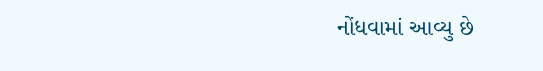નોંધવામાં આવ્યુ છે